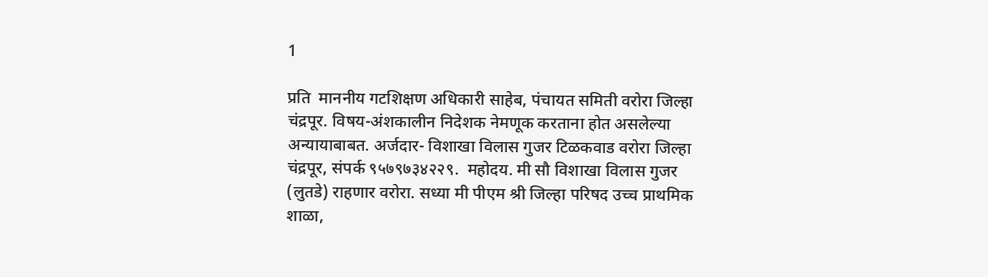1

प्रति  माननीय गटशिक्षण अधिकारी साहेब, पंचायत समिती वरोरा जिल्हा चंद्रपूर. विषय-अंशकालीन निदेशक नेमणूक करताना होत असलेल्या अन्यायाबाबत. अर्जदार- विशाखा विलास गुजर टिळकवाड वरोरा जिल्हा चंद्रपूर, संपर्क ९५७९७३४२२९.  महोदय. मी सौ विशाखा विलास गुजर (लुतडे) राहणार वरोरा. सध्या मी पीएम श्री जिल्हा परिषद उच्च प्राथमिक शाळा,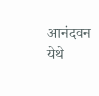आनंदवन येथे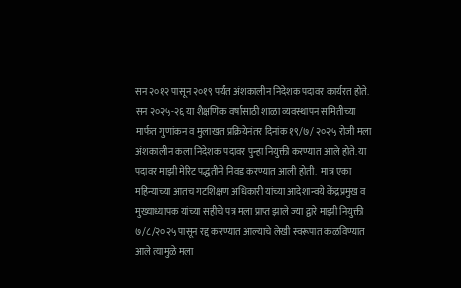सन २०१२ पासून २०१९ पर्यंत अंशकालीन निदेशक पदावर कार्यरत होते. सन २०२५-२६ या शैक्षणिक वर्षासाठी शाळा व्यवस्थापन समितीच्या मार्फत गुणांकन व मुलाखत प्रक्रियेनंतर दिनांक १९/७/ २०२५ रोजी मला अंशकालीन कला निदेशक पदावर पुन्हा नियुक्ती करण्यात आले होते. या पदावर माझी मेरिट पद्धतीने निवड करण्यात आली होती.  मात्र एका महिन्याच्या आतच गटशिक्षण अधिकारी यांच्या आदेशान्वये केंद्रप्रमुख व मुख्याध्यापक यांच्या सहीचे पत्र मला प्राप्त झाले ज्या द्वारे माझी नियुक्ती ७/८/२०२५ पासून रद्द करण्यात आल्याचे लेखी स्वरूपात कळविण्यात आले त्यामुळे मला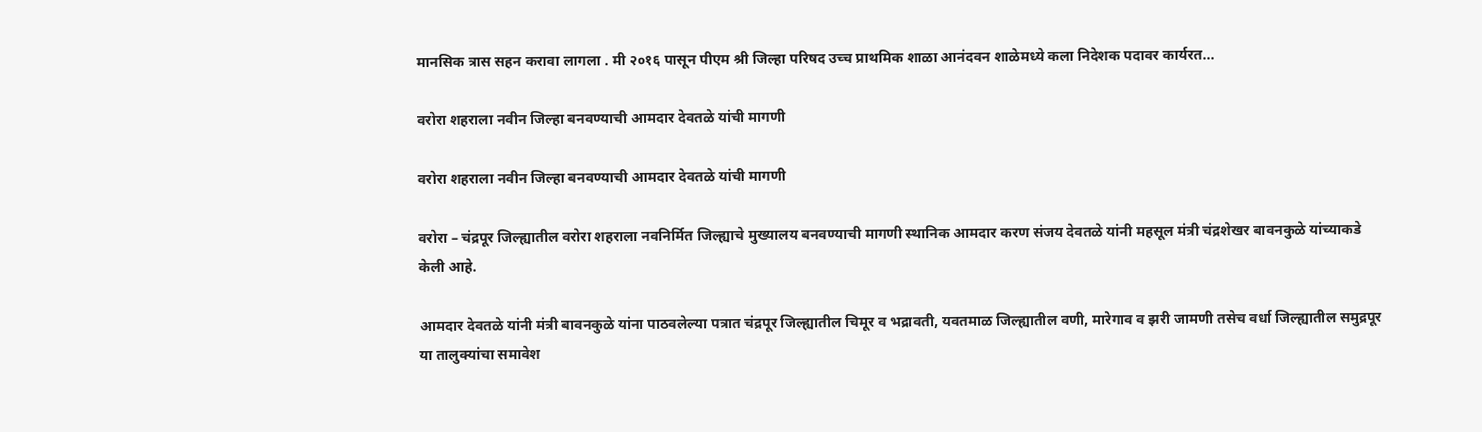मानसिक त्रास सहन करावा लागला . मी २०१६ पासून पीएम श्री जिल्हा परिषद उच्च प्राथमिक शाळा आनंदवन शाळेमध्ये कला निदेशक पदावर कार्यरत...

वरोरा शहराला नवीन जिल्हा बनवण्याची आमदार देवतळे यांची मागणी

वरोरा शहराला नवीन जिल्हा बनवण्याची आमदार देवतळे यांची मागणी

वरोरा – चंद्रपूर जिल्ह्यातील वरोरा शहराला नवनिर्मित जिल्ह्याचे मुख्यालय बनवण्याची मागणी स्थानिक आमदार करण संजय देवतळे यांनी महसूल मंत्री चंद्रशेखर बावनकुळे यांच्याकडे केली आहे.

आमदार देवतळे यांनी मंत्री बावनकुळे यांना पाठवलेल्या पत्रात चंद्रपूर जिल्ह्यातील चिमूर व भद्रावती, यवतमाळ जिल्ह्यातील वणी, मारेगाव व झरी जामणी तसेच वर्धा जिल्ह्यातील समुद्रपूर या तालुक्यांचा समावेश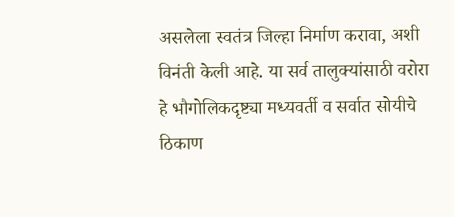असलेला स्वतंत्र जिल्हा निर्माण करावा, अशी विनंती केली आहे. या सर्व तालुक्यांसाठी वरोरा हे भौगोलिकदृष्ट्या मध्यवर्ती व सर्वात सोयीचे ठिकाण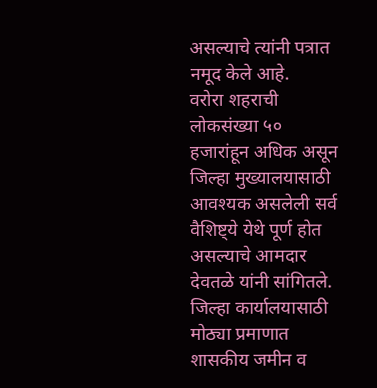असल्याचे त्यांनी पत्रात नमूद केले आहे.
वरोरा शहराची लोकसंख्या ५० हजारांहून अधिक असून जिल्हा मुख्यालयासाठी आवश्यक असलेली सर्व वैशिष्ट्ये येथे पूर्ण होत असल्याचे आमदार देवतळे यांनी सांगितले. जिल्हा कार्यालयासाठी मोठ्या प्रमाणात शासकीय जमीन व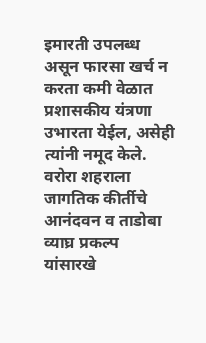इमारती उपलब्ध असून फारसा खर्च न करता कमी वेळात प्रशासकीय यंत्रणा उभारता येईल, असेही त्यांनी नमूद केले. वरोरा शहराला जागतिक कीर्तीचे आनंदवन व ताडोबा व्याघ्र प्रकल्प यांसारखे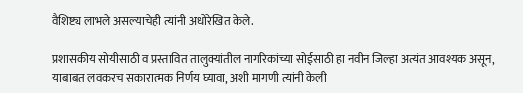वैशिष्ट्य लाभले असल्याचेही त्यांनी अधोरेखित केले.

प्रशासकीय सोयीसाठी व प्रस्तावित तालुक्यांतील नागरिकांच्या सोईसाठी हा नवीन जिल्हा अत्यंत आवश्यक असून, याबाबत लवकरच सकारात्मक निर्णय घ्यावा, अशी मागणी त्यांनी केली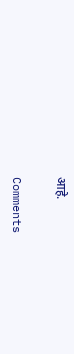आहे.

Comments